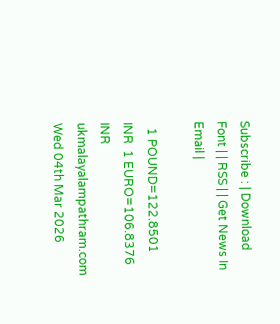Subscribe : | Download Font | | RSS | | Get News In Email |

  1 POUND=122.8501 INR  1 EURO=106.8376 INR
ukmalayalampathram.com
Wed 04th Mar 2026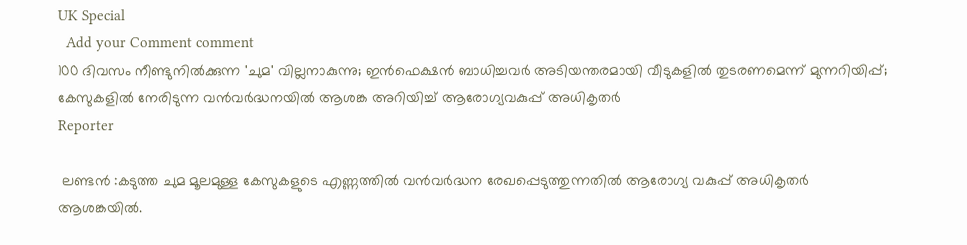UK Special
  Add your Comment comment
100 ദിവസം നീണ്ടുനില്‍ക്കുന്ന 'ചുമ' വില്ലനാകുന്നു; ഇന്‍ഫെക്ഷന്‍ ബാധിച്ചവര്‍ അടിയന്തരമായി വീടുകളില്‍ തുടരണമെന്ന് മുന്നറിയിപ്പ്; കേസുകളില്‍ നേരിടുന്ന വന്‍വര്‍ദ്ധനയില്‍ ആശങ്ക അറിയിച്ച് ആരോഗ്യവകുപ്പ് അധികൃതര്‍
Reporter

 ലണ്ടൻ :കടുത്ത ചുമ മൂലമുള്ള കേസുകളുടെ എണ്ണത്തില്‍ വന്‍വര്‍ദ്ധന രേഖപ്പെടുത്തുന്നതില്‍ ആരോഗ്യ വകുപ്പ് അധികൃതര്‍ ആശങ്കയില്‍.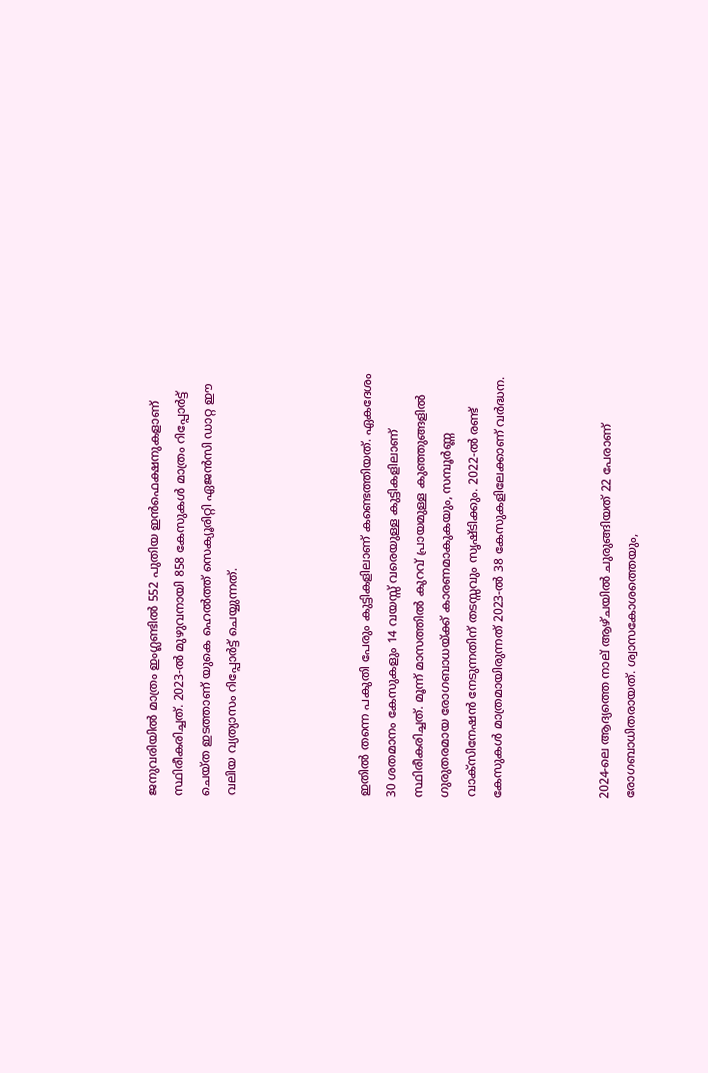ജനുവരിയില്‍ മാത്രം ഇംഗ്ലണ്ടില്‍ 552 പുതിയ ഇന്‍ഫെക്ഷനുകളാണ് സ്ഥിരീകരിച്ചത്. 2023-ല്‍ മുഴുവനായി 858 കേസുകള്‍ മാത്രം റിപ്പോര്‍ട്ട് ചെയ്ത ഇടത്താണ് യുകെ ഹെല്‍ത്ത് സെക്യൂരിറ്റി ഏജന്‍സി ഡാറ്റ ഈ വലിയ വ്യത്യാസം റിപ്പോര്‍ട്ട് ചെയ്യുന്നത്.




ഇതില്‍ തന്നെ പകുതി പേരും കുട്ടികളിലാണ് കണ്ടെത്തിയത്. ഏകദേശം 30 ശതമാനം കേസുകളും 14 വയസ്സ് വരെയുള്ള കുട്ടികളിലാണ് സ്ഥിരീകരിച്ചത്. മൂന്ന് മാസത്തില്‍ കുറവ് പ്രായമുള്ള കുഞ്ഞുങ്ങളില്‍ ഗുരുതരമായ രോഗബാധയ്ക്ക് കാരണമാകുകയും, സമ്പൂര്‍ണ്ണ വാക്‌സിനേഷന്‍ നേടുന്നതിന് തടസ്സവും സൃഷ്ടിക്കും. 2022-ല്‍ രണ്ട് കേസുകള്‍ മാത്രമായിരുന്നത് 2023-ല്‍ 38 കേസുകളിലേക്കാണ് വര്‍ദ്ധന.



2024-ലെ ആദ്യത്തെ നാല് ആഴ്ചയില്‍ ചുരുങ്ങിയത് 22 പേരാണ് രോഗബാധിതരായത്. ശ്വാസകോശത്തെയും,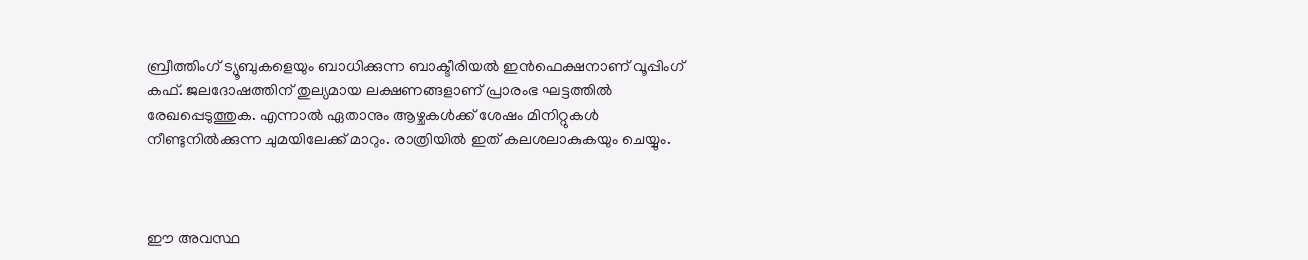ബ്രീത്തിംഗ് ട്യൂബുകളെയും ബാധിക്കുന്ന ബാക്ടീരിയല്‍ ഇന്‍ഫെക്ഷനാണ് വൂപ്പിംഗ് കഫ്. ജലദോഷത്തിന് തുല്യമായ ലക്ഷണങ്ങളാണ് പ്രാരംഭ ഘട്ടത്തില്‍ രേഖപ്പെടുത്തുക. എന്നാല്‍ ഏതാനും ആഴ്ചകള്‍ക്ക് ശേഷം മിനിറ്റുകള്‍ നീണ്ടുനില്‍ക്കുന്ന ചുമയിലേക്ക് മാറും. രാത്രിയില്‍ ഇത് കലശലാകുകയും ചെയ്യും.



ഈ അവസ്ഥ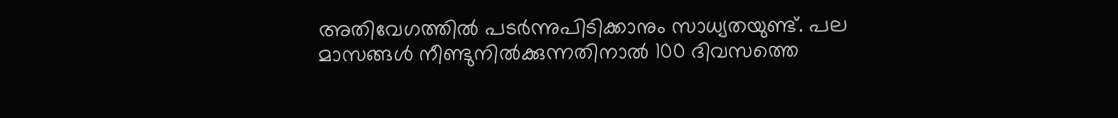അതിവേഗത്തില്‍ പടര്‍ന്നുപിടിക്കാനും സാധ്യതയുണ്ട്. പല മാസങ്ങള്‍ നീണ്ടുനില്‍ക്കുന്നതിനാല്‍ 100 ദിവസത്തെ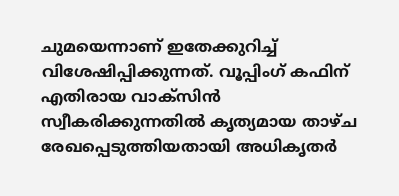ചുമയെന്നാണ് ഇതേക്കുറിച്ച് വിശേഷിപ്പിക്കുന്നത്. വൂപ്പിംഗ് കഫിന് എതിരായ വാക്‌സിന്‍ സ്വീകരിക്കുന്നതില്‍ കൃത്യമായ താഴ്ച രേഖപ്പെടുത്തിയതായി അധികൃതര്‍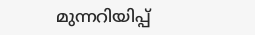മുന്നറിയിപ്പ്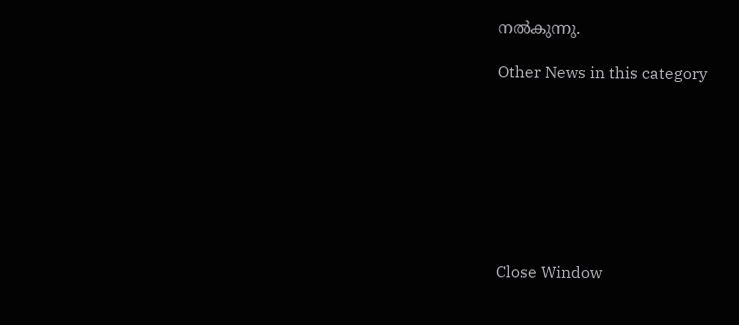നല്‍കുന്നു.

Other News in this category








Close Window